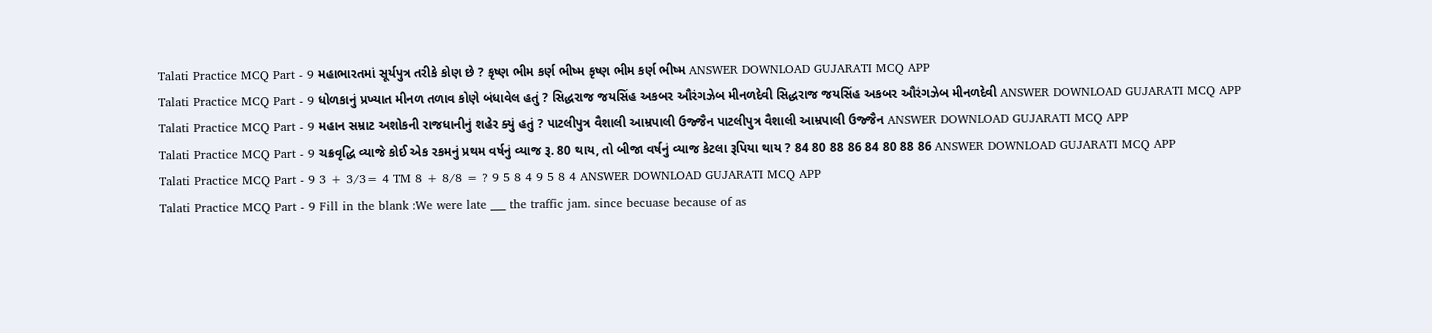Talati Practice MCQ Part - 9 મહાભારતમાં સૂર્યપુત્ર તરીકે કોણ છે ? કૃષ્ણ ભીમ કર્ણ ભીષ્મ કૃષ્ણ ભીમ કર્ણ ભીષ્મ ANSWER DOWNLOAD GUJARATI MCQ APP
Talati Practice MCQ Part - 9 ધોળકાનું પ્રખ્યાત મીનળ તળાવ કોણે બંધાવેલ હતું ? સિદ્ધરાજ જયસિંહ અકબર ઔરંગઝેબ મીનળદેવી સિદ્ધરાજ જયસિંહ અકબર ઔરંગઝેબ મીનળદેવી ANSWER DOWNLOAD GUJARATI MCQ APP
Talati Practice MCQ Part - 9 મહાન સમ્રાટ અશોકની રાજધાનીનું શહેર ક્યું હતું ? પાટલીપુત્ર વૈશાલી આમ્રપાલી ઉજ્જૈન પાટલીપુત્ર વૈશાલી આમ્રપાલી ઉજ્જૈન ANSWER DOWNLOAD GUJARATI MCQ APP
Talati Practice MCQ Part - 9 ચક્રવૃદ્ધિ વ્યાજે કોઈ એક રકમનું પ્રથમ વર્ષનું વ્યાજ રૂ. 80 થાય, તો બીજા વર્ષનું વ્યાજ કેટલા રૂપિયા થાય ? 84 80 88 86 84 80 88 86 ANSWER DOWNLOAD GUJARATI MCQ APP
Talati Practice MCQ Part - 9 3 + 3/3= 4 TM 8 + 8/8 = ? 9 5 8 4 9 5 8 4 ANSWER DOWNLOAD GUJARATI MCQ APP
Talati Practice MCQ Part - 9 Fill in the blank :We were late ___ the traffic jam. since becuase because of as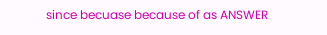since becuase because of as ANSWER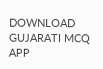DOWNLOAD GUJARATI MCQ APP